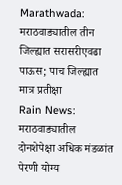Marathwada: मराठवाड्यातील तीन जिल्ह्यात सरासरीएवढा पाऊस; पाच जिल्ह्यात मात्र प्रतीक्षा
Rain News: मराठवाड्यातील दोनशेपेक्षा अधिक मंडळांत पेरणी योग्य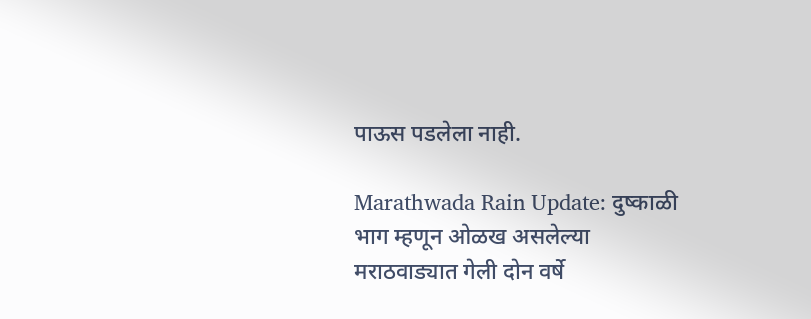पाऊस पडलेला नाही.

Marathwada Rain Update: दुष्काळी भाग म्हणून ओळख असलेल्या मराठवाड्यात गेली दोन वर्षे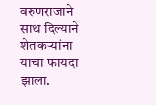वरुणराजाने साथ दिल्याने शेतकऱ्यांना याचा फायदा झाला.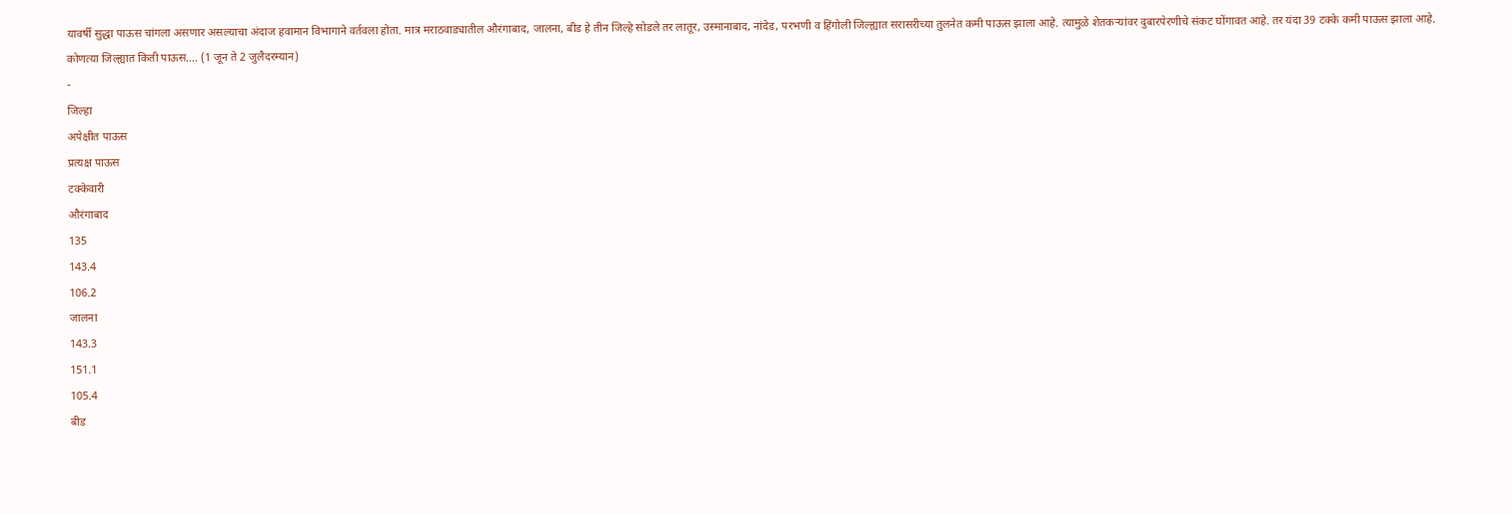यावर्षी सुद्धा पाऊस चांगला असणार असल्याचा अंदाज हवामान विभागाने वर्तवला होता. मात्र मराठवाड्यातील औरंगाबाद, जालना, बीड हे तीन जिल्हे सोडले तर लातूर, उस्मानाबाद, नांदेड, परभणी व हिंगोली जिल्ह्यात सरासरीच्या तुलनेत कमी पाऊस झाला आहे. त्यामुळे शेतकऱ्यांवर दुबारपेरणीचे संकट घोंगावत आहे. तर यंदा 39 टक्के कमी पाऊस झाला आहे.
कोणत्या जिल्ह्यात किती पाऊस.... (1 जून ते 2 जुलैदरम्यान)
-
जिल्हा
अपेक्षीत पाऊस
प्रत्यक्ष पाऊस
टक्केवारी
औरंगाबाद
135
143.4
106.2
जालना
143.3
151.1
105.4
बीड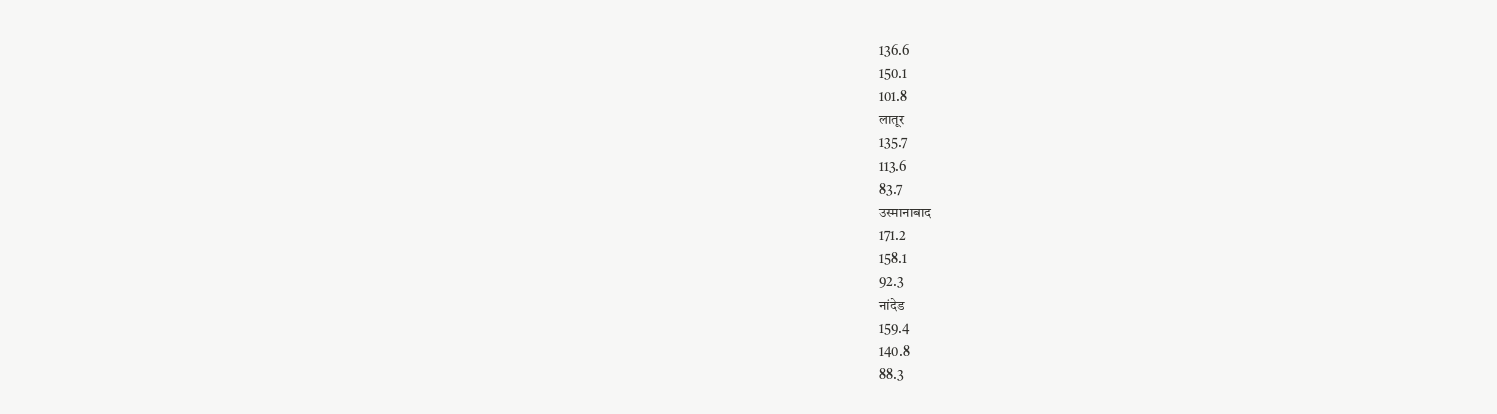136.6
150.1
101.8
लातूर
135.7
113.6
83.7
उस्मानाबाद
171.2
158.1
92.3
नांदेड
159.4
140.8
88.3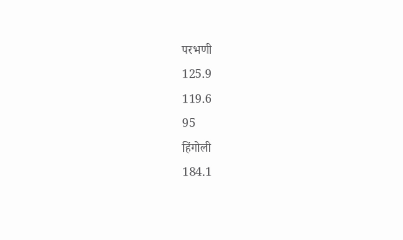परभणी
125.9
119.6
95
हिंगोली
184.1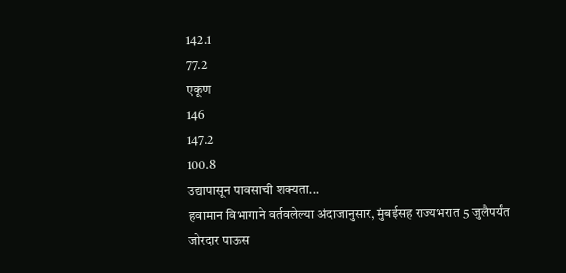142.1
77.2
एकूण
146
147.2
100.8
उद्यापासून पावसाची शक्यता...
हवामान विभागाने वर्तवलेल्या अंदाजानुसार, मुंबईसह राज्यभरात 5 जुलैपर्यंत जोरदार पाऊस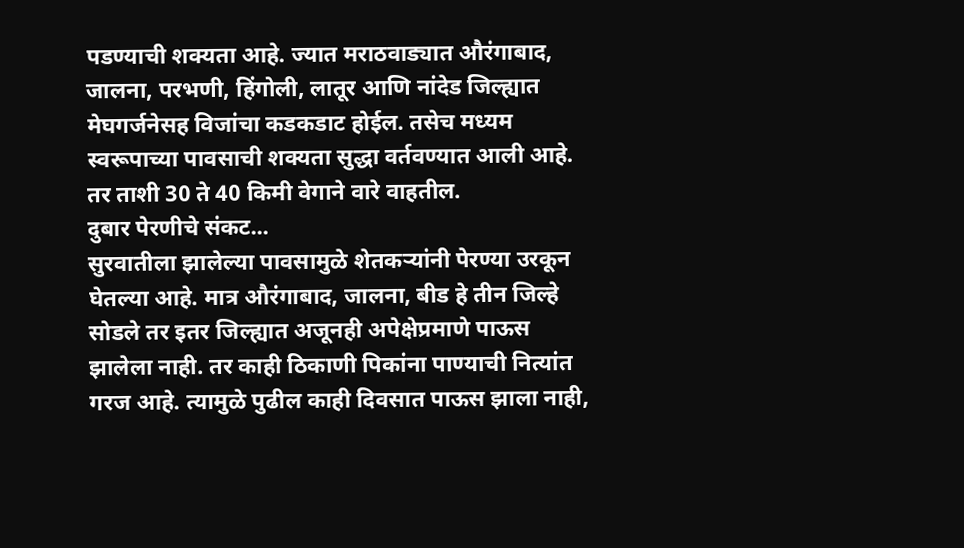पडण्याची शक्यता आहे. ज्यात मराठवाड्यात औरंगाबाद, जालना, परभणी, हिंगोली, लातूर आणि नांदेड जिल्ह्यात मेघगर्जनेसह विजांचा कडकडाट होईल. तसेच मध्यम स्वरूपाच्या पावसाची शक्यता सुद्धा वर्तवण्यात आली आहे. तर ताशी 30 ते 40 किमी वेगाने वारे वाहतील.
दुबार पेरणीचे संकट...
सुरवातीला झालेल्या पावसामुळे शेतकऱ्यांनी पेरण्या उरकून घेतल्या आहे. मात्र औरंगाबाद, जालना, बीड हे तीन जिल्हे सोडले तर इतर जिल्ह्यात अजूनही अपेक्षेप्रमाणे पाऊस झालेला नाही. तर काही ठिकाणी पिकांना पाण्याची नित्यांत गरज आहे. त्यामुळे पुढील काही दिवसात पाऊस झाला नाही,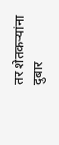तर शेतकऱ्यांना दुबार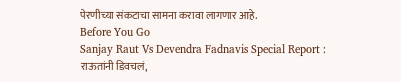पेरणीच्या संकटाचा सामना करावा लागणार आहे.
Before You Go
Sanjay Raut Vs Devendra Fadnavis Special Report : राऊतांनी डिवचलं,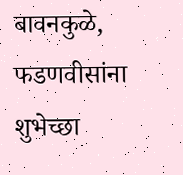बावनकुळे, फडणवीसांना शुभेच्छा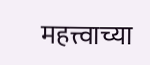महत्त्वाच्या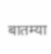बातम्या